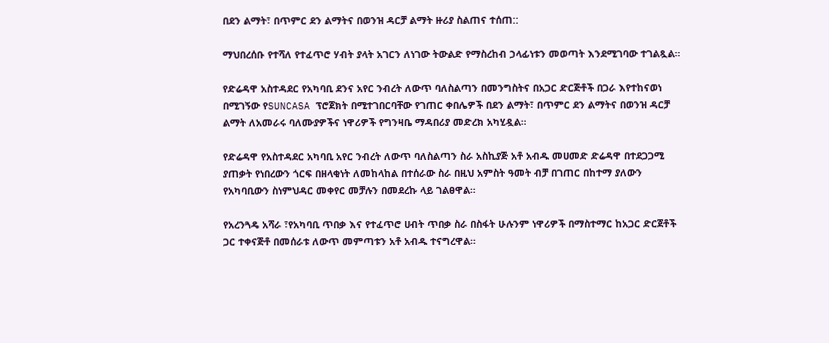በደን ልማት፣ በጥምር ደን ልማትና በወንዝ ዳርቻ ልማት ዙሪያ ስልጠና ተሰጠ::

ማህበረሰቡ የተሻለ የተፈጥሮ ሃብት ያላት አገርን ለነገው ትውልድ የማስረከብ ኃላፊነቱን መወጣት እንደሚገባው ተገልጿል።

የድሬዳዋ አስተዳደር የአካባቢ ደንና አየር ንብረት ለውጥ ባለስልጣን በመንግስትና በአጋር ድርጅቶች በጋራ እየተከናወነ በሚገኝው የSUNCASA ፕሮጀክት በሚተገበርባቸው የገጠር ቀበሌዎች በደን ልማት፣ በጥምር ደን ልማትና በወንዝ ዳርቻ ልማት ለአመራሩ ባለሙያዎችና ነዋሪዎች የግንዛቤ ማዳበሪያ መድረክ አካሂዷል።

የድሬዳዋ የአስተዳደር አካባቢ አየር ንብረት ለውጥ ባለስልጣን ስራ አስኪያጅ አቶ አብዱ መሀመድ ድሬዳዋ በተደጋጋሚ ያጠቃት የነበረውን ጎርፍ በዘላቂነት ለመከላከል በተሰራው ስራ በዚህ አምስት ዓመት ብቻ በገጠር በከተማ ያለውን የአካባቢውን ስነምህዳር መቀየር መቻሉን በመደረኩ ላይ ገልፀዋል።

የአረንጓዴ አሻራ ፣የአካባቢ ጥበቃ እና የተፈጥሮ ሀብት ጥበቃ ስራ በስፋት ሁሉንም ነዋሪዎች በማስተማር ከአጋር ድርጀቶች ጋር ተቀናጅቶ በመሰራቱ ለውጥ መምጣቱን አቶ አብዱ ተናግረዋል።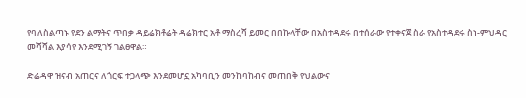የባለስልጣኑ የደን ልማትና ጥበቃ ዳይሬክቶሬት ዳሬክተር አቶ ማስረሻ ይመር በበኩላቸው በአስተዳደሩ በተሰራው የተቀናጀ ስራ የአስተዳደሩ ስነ-ምህዳር መሻሻል እያሳየ እንደሚገኝ ገልፀዋል።

ድሬዳዋ ዝናብ አጠርና ለጎርፍ ተጋላጭ እንደመሆኗ አካባቢን መንከባከብና መጠበቅ የህልውና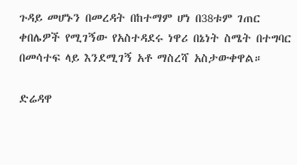ጉዳይ መሆኑን በመረዳት በከተማም ሆነ በ38ቱም ገጠር ቀበሌዎች የሚገኝው የአስተዳደሩ ነዋሪ በኔነት ስሜት በተግባር በመሳተፍ ላይ እንደሚገኝ አቶ ማስረሻ አስታውቀዋል።

ድሬዳዋ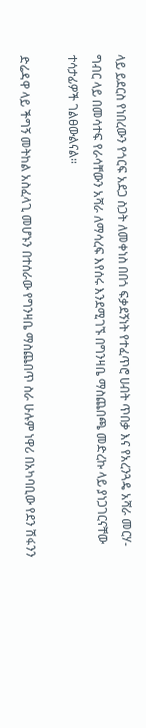ላይ ይደርስ የነበረውን የጎርፍ አደጋ ስጋት ለመቀነስ በበጎ ፍቃደኝነት የተፈጥሮ ሀብት ጥበቃ እና የአረንጓዴ አሻራ መርሃ-ግብር ላይ በመሳተፍ የራሳቸውን አሻራ ለማሳረፍ እየሰሩ እንደሚገኙ በግንዛቤ ማስጨበጫ መድረኩ ላይ ያነጋገርናቸው ተሳታፊዎች ገልፀውልናል።

ድሬዳዋ ላይ ችግኝ መትከል አስፈላጊ መሆኑን በተሰራው የግንዛቤ ማስጨበጥ ስራ ሁሉም ነዋሪ በአካባቢው የደን ሽፋንን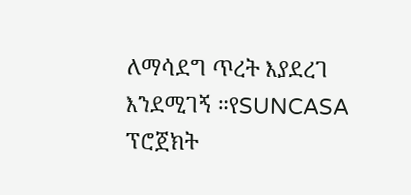ለማሳደግ ጥረት እያደረገ እንደሚገኝ ።የSUNCASA ፕሮጀክት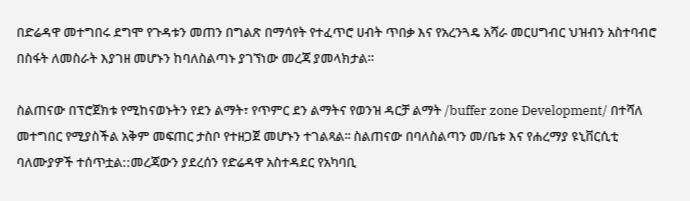በድሬዳዋ መተግበሩ ደግሞ የጉዳቱን መጠን በግልጽ በማሳየት የተፈጥሮ ሀብት ጥበቃ እና የአረንጓዴ አሻራ መርሀግብር ህዝብን አስተባብሮ በስፋት ለመስራት እያገዘ መሆኑን ከባለስልጣኑ ያገኘነው መረጃ ያመላክታል።

ስልጠናው በፕሮጀክቱ የሚከናወኑትን የደን ልማት፣ የጥምር ደን ልማትና የወንዝ ዳርቻ ልማት /buffer zone Development/ በተሻለ መተግበር የሚያስችል አቅም መፍጠር ታስቦ የተዘጋጀ መሆኑን ተገልጻል፡፡ ስልጠናው በባለስልጣን መ/ቤቱ እና የሐረማያ ዩኒቨርሲቲ ባለሙያዎች ተሰጥቷል::መረጃውን ያደረሰን የድሬዳዋ አስተዳደር የአካባቢ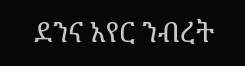ደንና አየር ንብረት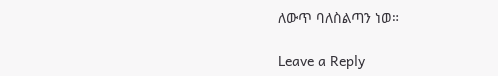ለውጥ ባለስልጣን ነወ።

Leave a Reply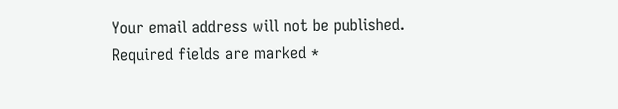Your email address will not be published. Required fields are marked *